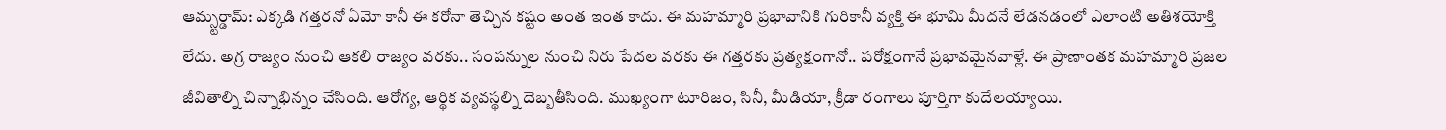ఆమ్స్టర్డామ్: ఎక్కడి గత్తరనో ఏమో కానీ ఈ కరోనా తెచ్చిన కష్టం అంత ఇంత కాదు. ఈ మహమ్మారి ప్రభావానికి గురికానీ వ్యక్తి ఈ భూమి మీదనే లేడనడంలో ఎలాంటి అతిశయోక్తి లేదు. అగ్ర రాజ్యం నుంచి ఆకలి రాజ్యం వరకు.. సంపన్నుల నుంచి నిరు పేదల వరకు ఈ గత్తరకు ప్రత్యక్షంగానో.. పరోక్షంగానే ప్రభావమైనవాళ్లే. ఈ ప్రాణాంతక మహమ్మారి ప్రజల జీవితాల్ని చిన్నాభిన్నం చేసింది. ఆరోగ్య, ఆర్థిక వ్యవస్థల్ని దెబ్బతీసింది. ముఖ్యంగా టూరిజం, సినీ, మీడియా, క్రీడా రంగాలు పూర్తిగా కుదేలయ్యాయి.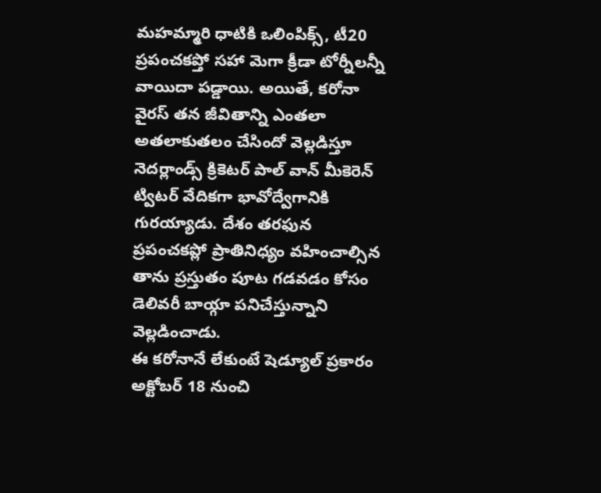మహమ్మారి ధాటికి ఒలింపిక్స్, టీ20 ప్రపంచకప్తో సహా మెగా క్రీడా టోర్నీలన్నీ వాయిదా పడ్డాయి. అయితే, కరోనా వైరస్ తన జీవితాన్ని ఎంతలా అతలాకుతలం చేసిందో వెల్లడిస్తూ నెదర్లాండ్స్ క్రికెటర్ పాల్ వాన్ మీకెరెన్ ట్విటర్ వేదికగా భావోద్వేగానికి గురయ్యాడు. దేశం తరఫున ప్రపంచకప్లో ప్రాతినిధ్యం వహించాల్సిన తాను ప్రస్తుతం పూట గడవడం కోసం డెలివరీ బాయ్గా పనిచేస్తున్నాని వెల్లడించాడు.
ఈ కరోనానే లేకుంటే షెడ్యూల్ ప్రకారం అక్టోబర్ 18 నుంచి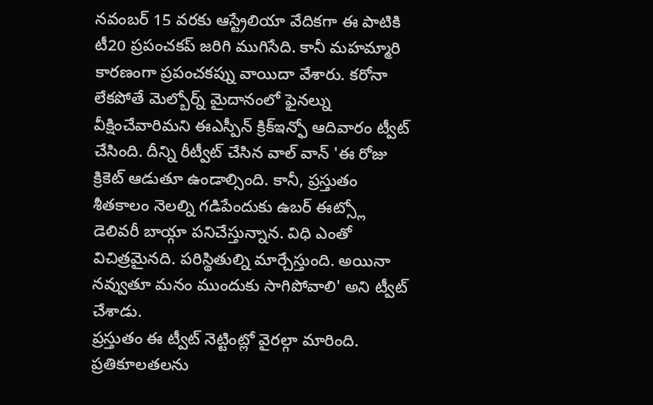నవంబర్ 15 వరకు ఆస్ట్రేలియా వేదికగా ఈ పాటికి టీ20 ప్రపంచకప్ జరిగి ముగిసేది. కానీ మహమ్మారి కారణంగా ప్రపంచకప్ను వాయిదా వేశారు. కరోనా లేకపోతే మెల్బోర్న్ మైదానంలో ఫైనల్ను వీక్షించేవారిమని ఈఎస్పీన్ క్రిక్ఇన్ఫో ఆదివారం ట్వీట్ చేసింది. దీన్ని రీట్వీట్ చేసిన వాల్ వాన్ 'ఈ రోజు క్రికెట్ ఆడుతూ ఉండాల్సింది. కానీ, ప్రస్తుతం శీతకాలం నెలల్ని గడిపేందుకు ఉబర్ ఈట్స్లో డెలివరీ బాయ్గా పనిచేస్తున్నాన. విధి ఎంతో విచిత్రమైనది. పరిస్థితుల్ని మార్చేస్తుంది. అయినా నవ్వుతూ మనం ముందుకు సాగిపోవాలి' అని ట్వీట్ చేశాడు.
ప్రస్తుతం ఈ ట్వీట్ నెట్టింట్లో వైరల్గా మారింది. ప్రతికూలతలను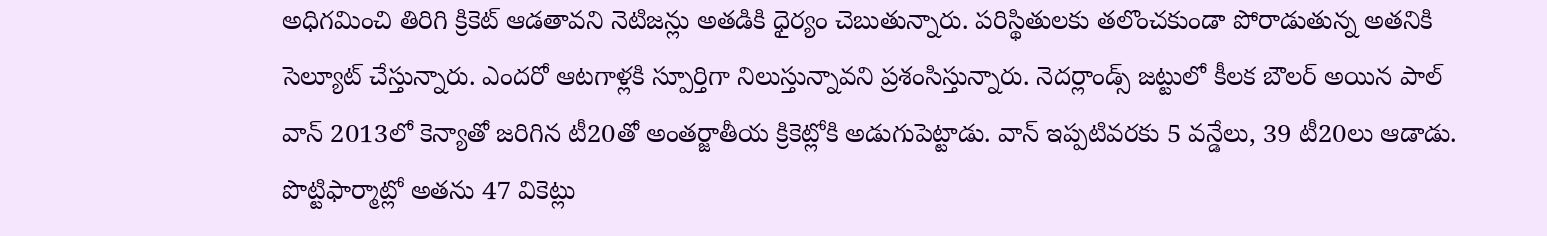అధిగమించి తిరిగి క్రికెట్ ఆడతావని నెటిజన్లు అతడికి ధైర్యం చెబుతున్నారు. పరిస్థితులకు తలొంచకుండా పోరాడుతున్న అతనికి సెల్యూట్ చేస్తున్నారు. ఎందరో ఆటగాళ్లకి స్పూర్తిగా నిలుస్తున్నావని ప్రశంసిస్తున్నారు. నెదర్లాండ్స్ జట్టులో కీలక బౌలర్ అయిన పాల్ వాన్ 2013లో కెన్యాతో జరిగిన టీ20తో అంతర్జాతీయ క్రికెట్లోకి అడుగుపెట్టాడు. వాన్ ఇప్పటివరకు 5 వన్డేలు, 39 టీ20లు ఆడాడు. పొట్టిఫార్మాట్లో అతను 47 వికెట్లు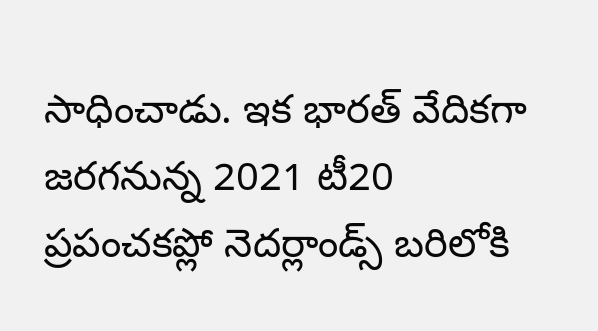సాధించాడు. ఇక భారత్ వేదికగా జరగనున్న 2021 టీ20 ప్రపంచకప్లో నెదర్లాండ్స్ బరిలోకి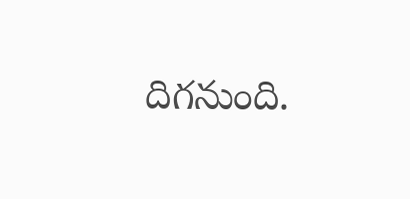దిగనుంది.